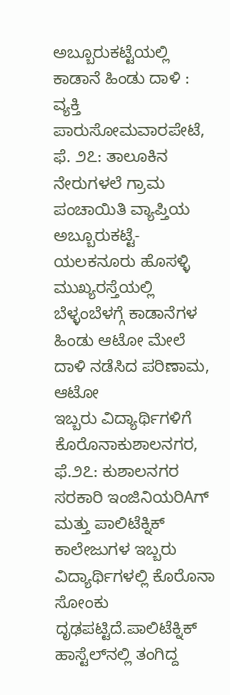ಅಬ್ಬೂರುಕಟ್ಟೆಯಲ್ಲಿ ಕಾಡಾನೆ ಹಿಂಡು ದಾಳಿ : ವ್ಯಕ್ತಿ ಪಾರುಸೋಮವಾರಪೇಟೆ, ಫೆ. ೨೭: ತಾಲೂಕಿನ ನೇರುಗಳಲೆ ಗ್ರಾಮ ಪಂಚಾಯಿತಿ ವ್ಯಾಪ್ತಿಯ ಅಬ್ಬೂರುಕಟ್ಟೆ-ಯಲಕನೂರು ಹೊಸಳ್ಳಿ ಮುಖ್ಯರಸ್ತೆಯಲ್ಲಿ ಬೆಳ್ಳಂಬೆಳಗ್ಗೆ ಕಾಡಾನೆಗಳ ಹಿಂಡು ಆಟೋ ಮೇಲೆ ದಾಳಿ ನಡೆಸಿದ ಪರಿಣಾಮ, ಆಟೋ
ಇಬ್ಬರು ವಿದ್ಯಾರ್ಥಿಗಳಿಗೆ ಕೊರೊನಾಕುಶಾಲನಗರ, ಫೆ.೨೭: ಕುಶಾಲನಗರ ಸರಕಾರಿ ಇಂಜಿನಿಯರಿAಗ್ ಮತ್ತು ಪಾಲಿಟೆಕ್ನಿಕ್ ಕಾಲೇಜುಗಳ ಇಬ್ಬರು ವಿದ್ಯಾರ್ಥಿಗಳಲ್ಲಿ ಕೊರೊನಾ ಸೋಂಕು ದೃಢಪಟ್ಟಿದೆ.ಪಾಲಿಟೆಕ್ನಿಕ್ ಹಾಸ್ಟೆಲ್‌ನಲ್ಲಿ ತಂಗಿದ್ದ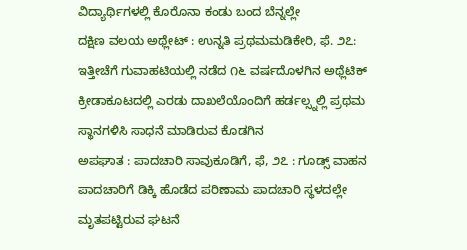ವಿದ್ಯಾರ್ಥಿಗಳಲ್ಲಿ ಕೊರೊನಾ ಕಂಡು ಬಂದ ಬೆನ್ನಲ್ಲೇ
ದಕ್ಷಿಣ ವಲಯ ಅಥ್ಲೇಟ್ : ಉನ್ನತಿ ಪ್ರಥಮಮಡಿಕೇರಿ, ಫೆ. ೨೭: ಇತ್ತೀಚೆಗೆ ಗುವಾಹಟಿಯಲ್ಲಿ ನಡೆದ ೧೬ ವರ್ಷದೊಳಗಿನ ಅಥ್ಲೆಟಿಕ್ ಕ್ರೀಡಾಕೂಟದಲ್ಲಿ ಎರಡು ದಾಖಲೆಯೊಂದಿಗೆ ಹರ್ಡಲ್ಸ್ನಲ್ಲಿ ಪ್ರಥಮ ಸ್ಥಾನಗಳಿಸಿ ಸಾಧನೆ ಮಾಡಿರುವ ಕೊಡಗಿನ
ಅಪಘಾತ : ಪಾದಚಾರಿ ಸಾವುಕೂಡಿಗೆ, ಫೆ, ೨೭ : ಗೂಡ್ಸ್ ವಾಹನ ಪಾದಚಾರಿಗೆ ಡಿಕ್ಕಿ ಹೊಡೆದ ಪರಿಣಾಮ ಪಾದಚಾರಿ ಸ್ಥಳದಲ್ಲೇ ಮೃತಪಟ್ಟಿರುವ ಘಟನೆ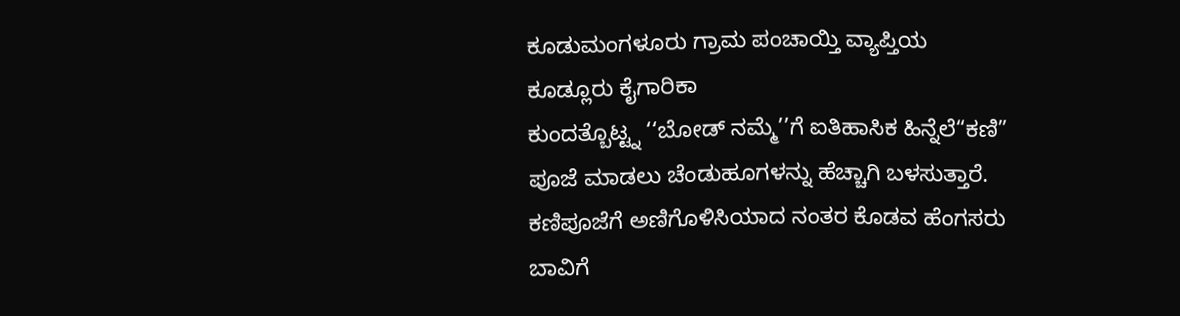ಕೂಡುಮಂಗಳೂರು ಗ್ರಾಮ ಪಂಚಾಯ್ತಿ ವ್ಯಾಪ್ತಿಯ ಕೂಡ್ಲೂರು ಕೈಗಾರಿಕಾ
ಕುಂದತ್ಬೊಟ್ಟ್ನ ‘‘ಬೋಡ್ ನಮ್ಮೆ’’ಗೆ ಐತಿಹಾಸಿಕ ಹಿನ್ನೆಲೆ“ಕಣಿ” ಪೂಜೆ ಮಾಡಲು ಚೆಂಡುಹೂಗಳನ್ನು ಹೆಚ್ಚಾಗಿ ಬಳಸುತ್ತಾರೆ. ಕಣಿಪೂಜೆಗೆ ಅಣಿಗೊಳಿಸಿಯಾದ ನಂತರ ಕೊಡವ ಹೆಂಗಸರು ಬಾವಿಗೆ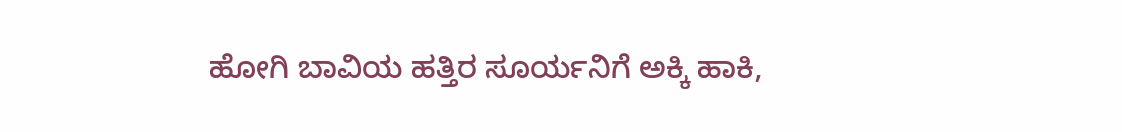ಹೋಗಿ ಬಾವಿಯ ಹತ್ತಿರ ಸೂರ್ಯನಿಗೆ ಅಕ್ಕಿ ಹಾಕಿ,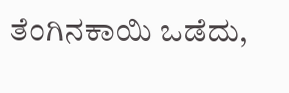ತೆಂಗಿನಕಾಯಿ ಒಡೆದು,